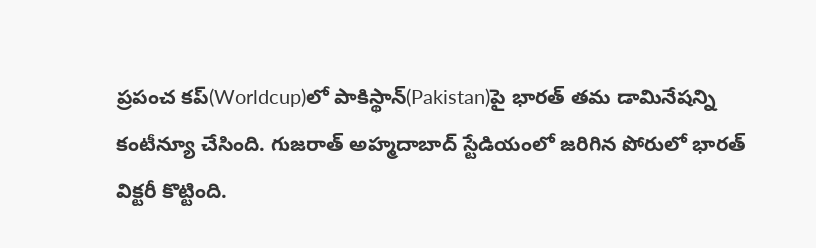ప్రపంచ కప్(Worldcup)లో పాకిస్థాన్(Pakistan)పై భారత్ తమ డామినేషన్ని కంటీన్యూ చేసింది. గుజరాత్ అహ్మదాబాద్ స్టేడియంలో జరిగిన పోరులో భారత్ విక్టరీ కొట్టింది.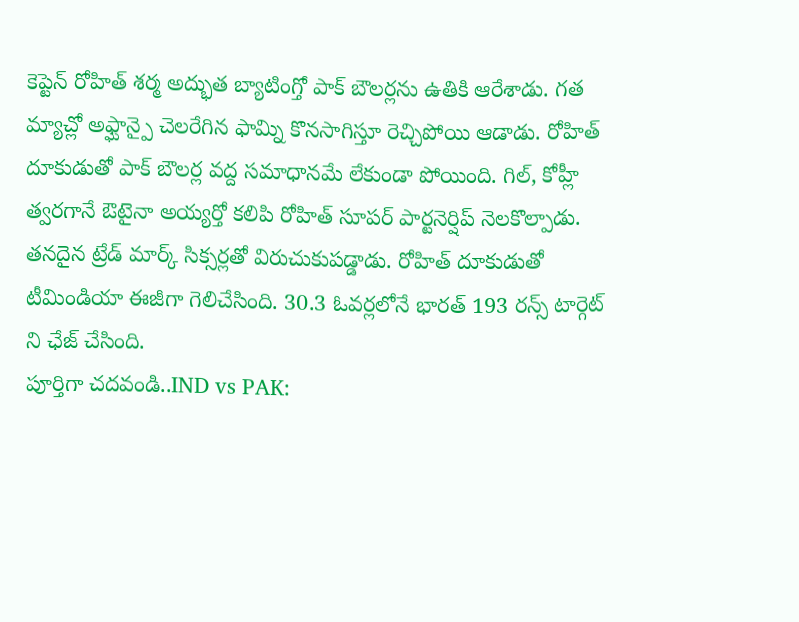కెప్టెన్ రోహిత్ శర్మ అద్భుత బ్యాటింగ్తో పాక్ బౌలర్లను ఉతికి ఆరేశాడు. గత మ్యాచ్లో అఫ్ఘాన్పై చెలరేగిన ఫామ్ని కొనసాగిస్తూ రెచ్చిపోయి ఆడాడు. రోహిత్ దూకుడుతో పాక్ బౌలర్ల వద్ద సమాధానమే లేకుండా పోయింది. గిల్, కోహ్లీ త్వరగానే ఔటైనా అయ్యర్తో కలిపి రోహిత్ సూపర్ పార్టనెర్షిప్ నెలకొల్పాడు. తనదైన ట్రేడ్ మార్క్ సిక్సర్లతో విరుచుకుపడ్డాడు. రోహిత్ దూకుడుతో టీమిండియా ఈజీగా గెలిచేసింది. 30.3 ఓవర్లలోనే భారత్ 193 రన్స్ టార్గెట్ ని ఛేజ్ చేసింది.
పూర్తిగా చదవండి..IND vs PAK: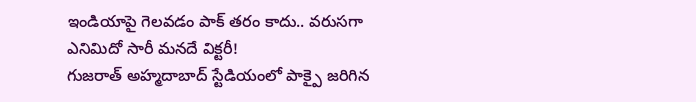ఇండియాపై గెలవడం పాక్ తరం కాదు.. వరుసగా ఎనిమిదో సారీ మనదే విక్టరీ!
గుజరాత్ అహ్మదాబాద్ స్టేడియంలో పాక్పై జరిగిన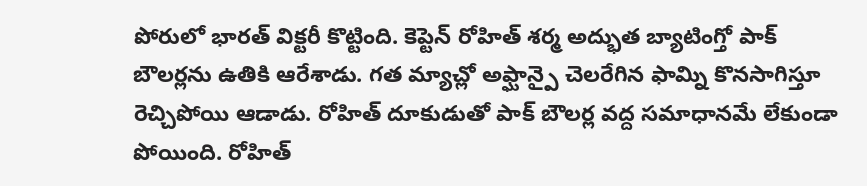పోరులో భారత్ విక్టరీ కొట్టింది. కెప్టెన్ రోహిత్ శర్మ అద్భుత బ్యాటింగ్తో పాక్ బౌలర్లను ఉతికి ఆరేశాడు. గత మ్యాచ్లో అఫ్ఘాన్పై చెలరేగిన ఫామ్ని కొనసాగిస్తూ రెచ్చిపోయి ఆడాడు. రోహిత్ దూకుడుతో పాక్ బౌలర్ల వద్ద సమాధానమే లేకుండా పోయింది. రోహిత్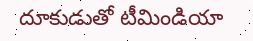దూకుడుతో టీమిండియా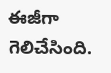ఈజీగా గెలిచేసింది.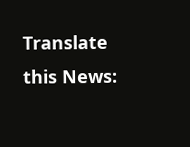Translate this News: